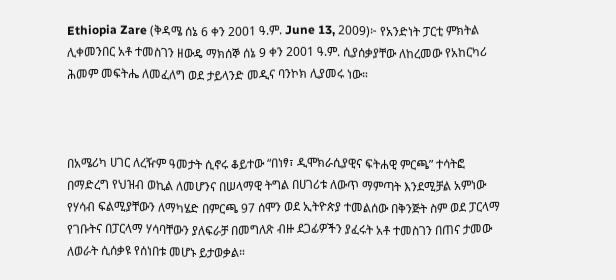Ethiopia Zare (ቅዳሜ ሰኔ 6 ቀን 2001 ዓ.ም. June 13, 2009)፦ የአንድነት ፓርቲ ምክትል ሊቀመንበር አቶ ተመስገን ዘውዴ ማክሰኞ ሰኔ 9 ቀን 2001 ዓ.ም. ሲያሰቃያቸው ለከረመው የአከርካሪ ሕመም መፍትሔ ለመፈለግ ወደ ታይላንድ መዲና ባንኮክ ሊያመሩ ነው።



በአሜሪካ ሀገር ለረዥም ዓመታት ሲኖሩ ቆይተው “በነፃ፣ ዲሞክራሲያዊና ፍትሐዊ ምርጫ” ተሳትፎ በማድረግ የህዝብ ወኪል ለመሆንና በሠላማዊ ትግል በሀገሪቱ ለውጥ ማምጣት እንደሚቻል አምነው የሃሳብ ፍልሚያቸውን ለማካሄድ በምርጫ 97 ሰሞን ወደ ኢትዮጵያ ተመልሰው በቅንጅት ስም ወደ ፓርላማ የገቡትና በፓርላማ ሃሳባቸውን ያለፍራቻ በመግለጽ ብዙ ደጋፊዎችን ያፈሩት አቶ ተመስገን በጠና ታመው ለወራት ሲሰቃዩ የሰነበቱ መሆኑ ይታወቃል።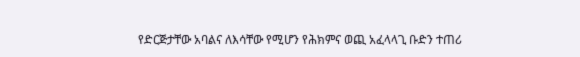የድርጅታቸው አባልና ለእሳቸው የሚሆን የሕክምና ወጪ አፈላላጊ ቡድን ተጠሪ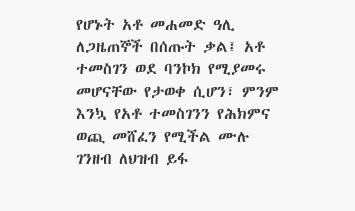የሆኑት አቶ መሐመድ ዓሊ ለጋዜጠኞች በሰጡት ቃል፤ አቶ ተመስገን ወደ ባንኮክ የሚያመሩ መሆናቸው የታወቀ ሲሆን፣ ምንም እንኳ የአቶ ተመስገንን የሕክምና ወጪ መሸፈን የሚችል ሙሉ ገንዘብ ለህዝብ ይፋ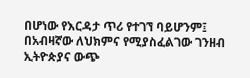በሆነው የእርዳታ ጥሪ የተገኘ ባይሆንም፤ በአብዛኛው ለህክምና የሚያስፈልገው ገንዘብ ኢትዮጵያና ውጭ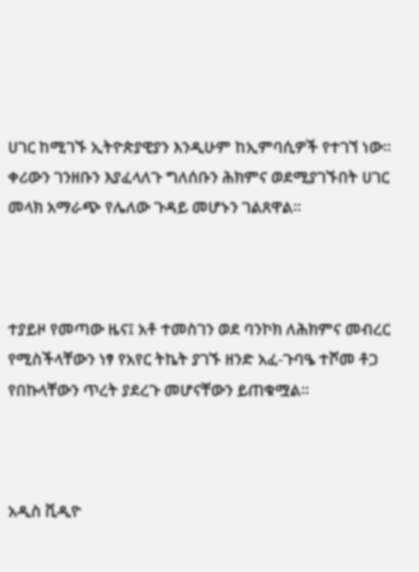ሀገር ከሚገኙ ኢትዮጵያዊያን እንዲሁም ከኢምባሲዎች የተገኘ ነው። ቀሪውን ገንዘቡን እያፈላለጉ ግለሰቡን ሕክምና ወደሚያገኙበት ሀገር መላክ አማራጭ የሌለው ጉዳይ መሆኑን ገልጸዋል።



ተያይዞ የመጣው ዜና፤ አቶ ተመስገን ወደ ባንኮክ ለሕክምና መብረር የሚስችላቸውን ነፃ የአየር ትኬት ያገኙ ዘንድ አፈ-ጉባዔ ተሾመ ቶጋ የበኩላቸውን ጥረት ያደረጉ መሆናቸውን ይጠቁሟል።



አዲስ ቪዲዮ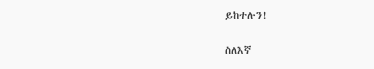ይከተሉን!

ስለእኛ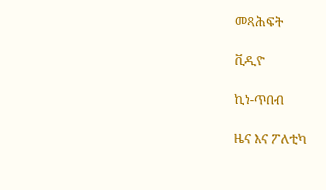መጻሕፍት

ቪዲዮ

ኪነ-ጥበብ

ዜና እና ፖለቲካ